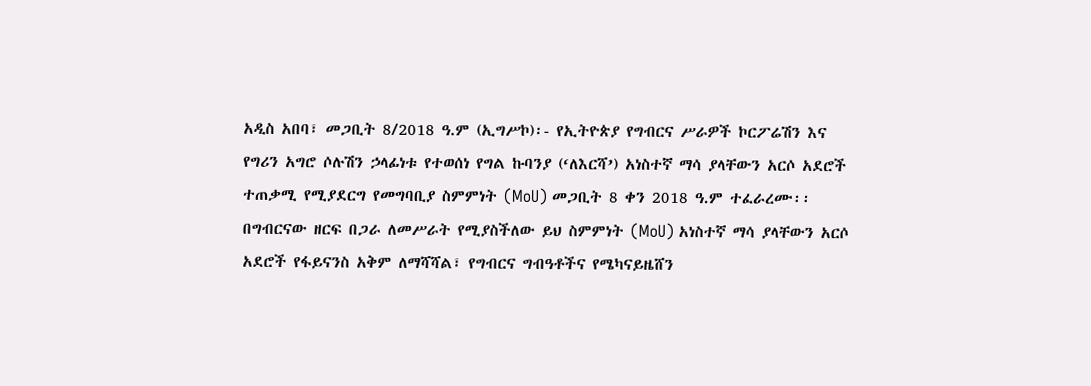አዲስ አበባ፣ መጋቢት 8/2018 ዓ.ም (ኢግሥኮ)፡- የኢትዮጵያ የግብርና ሥራዎች ኮርፖሬሽን እና የግሪን አግሮ ሶሉሽን ኃላፊነቱ የተወሰነ የግል ኩባንያ (‘ለእርሻ’) አነስተኛ ማሳ ያላቸውን አርሶ አደሮች ተጠቃሚ የሚያደርግ የመግባቢያ ስምምነት (MoU) መጋቢት 8 ቀን 2018 ዓ.ም ተፈራረሙ፡፡
በግብርናው ዘርፍ በጋራ ለመሥራት የሚያስችለው ይህ ስምምነት (MoU) አነስተኛ ማሳ ያላቸውን አርሶ አደሮች የፋይናንስ አቅም ለማሻሻል፣ የግብርና ግብዓቶችና የሜካናይዜሸን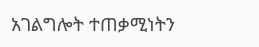አገልግሎት ተጠቃሚነትን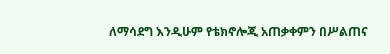ለማሳደግ እንዲሁም የቴክኖሎጂ አጠቃቀምን በሥልጠና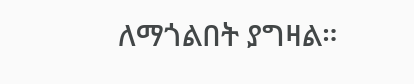ለማጎልበት ያግዛል።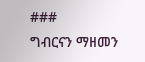###
ግብርናን ማዘመን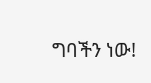ግባችን ነው!